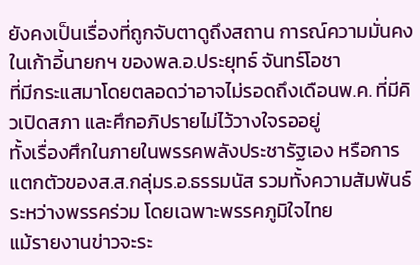ยังคงเป็นเรื่องที่ถูกจับตาดูถึงสถาน การณ์ความมั่นคงในเก้าอี้นายกฯ ของพล.อ.ประยุทธ์ จันทร์โอชา
ที่มีกระแสมาโดยตลอดว่าอาจไม่รอดถึงเดือนพ.ค. ที่มีคิวเปิดสภา และศึกอภิปรายไม่ไว้วางใจรออยู่
ทั้งเรื่องศึกในภายในพรรคพลังประชารัฐเอง หรือการแตกตัวของส.ส.กลุ่มร.อ.ธรรมนัส รวมทั้งความสัมพันธ์ระหว่างพรรคร่วม โดยเฉพาะพรรคภูมิใจไทย
แม้รายงานข่าวจะระ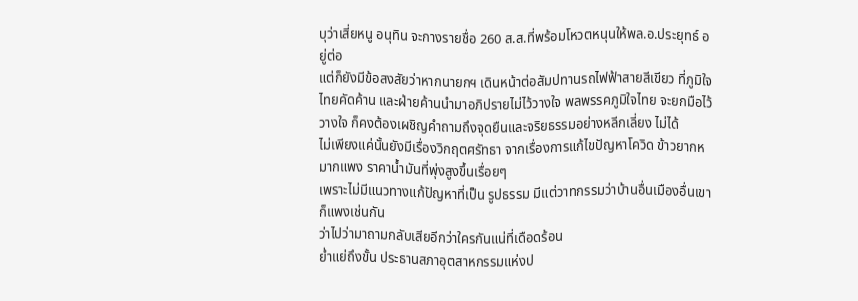บุว่าเสี่ยหนู อนุทิน จะกางรายชื่อ 260 ส.ส.ที่พร้อมโหวตหนุนให้พล.อ.ประยุทธ์ อยู่ต่อ
แต่ก็ยังมีข้อสงสัยว่าหากนายกฯ เดินหน้าต่อสัมปทานรถไฟฟ้าสายสีเขียว ที่ภูมิใจไทยคัดค้าน และฝ่ายค้านนำมาอภิปรายไม่ไว้วางใจ พลพรรคภูมิใจไทย จะยกมือไว้วางใจ ก็คงต้องเผชิญคำถามถึงจุดยืนและจริยธรรมอย่างหลีกเลี่ยง ไม่ได้
ไม่เพียงแค่นั้นยังมีเรื่องวิกฤตศรัทธา จากเรื่องการแก้ไขปัญหาโควิด ข้าวยากหมากแพง ราคาน้ำมันที่พุ่งสูงขึ้นเรื่อยๆ
เพราะไม่มีแนวทางแก้ปัญหาที่เป็น รูปธรรม มีแต่วาทกรรมว่าบ้านอื่นเมืองอื่นเขาก็แพงเช่นกัน
ว่าไปว่ามาถามกลับเสียอีกว่าใครกันแน่ที่เดือดร้อน
ย่ำแย่ถึงขั้น ประธานสภาอุตสาหกรรมแห่งป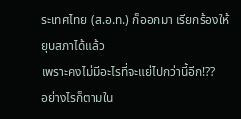ระเทศไทย (ส.อ.ท.) ก็ออกมา เรียกร้องให้ยุบสภาได้แล้ว
เพราะคงไม่มีอะไรที่จะแย่ไปกว่านี้อีก!??
อย่างไรก็ตามใน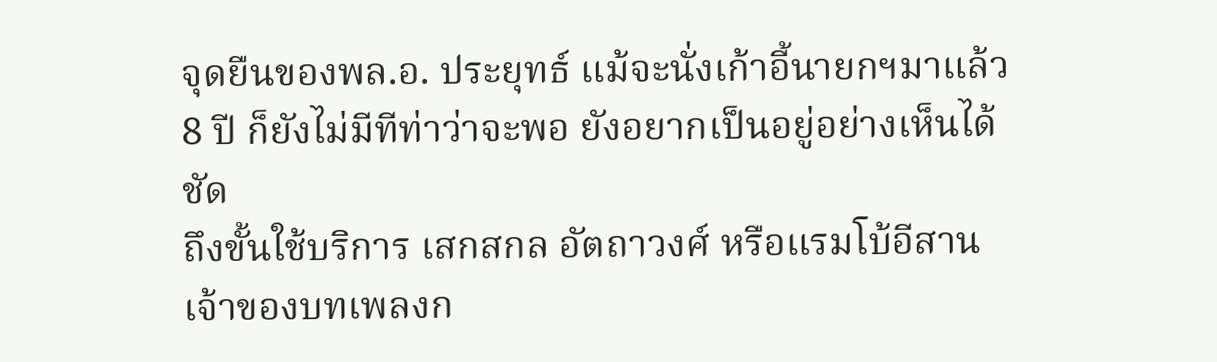จุดยืนของพล.อ. ประยุทธ์ แม้จะนั่งเก้าอี้นายกฯมาแล้ว 8 ปี ก็ยังไม่มีทีท่าว่าจะพอ ยังอยากเป็นอยู่อย่างเห็นได้ชัด
ถึงขั้นใช้บริการ เสกสกล อัตถาวงศ์ หรือแรมโบ้อีสาน เจ้าของบทเพลงก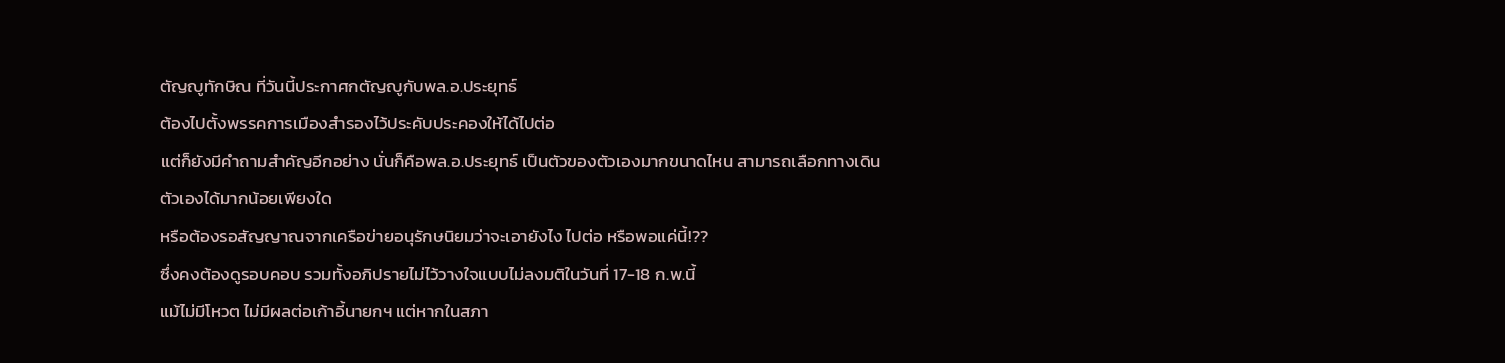ตัญญูทักษิณ ที่วันนี้ประกาศกตัญญูกับพล.อ.ประยุทธ์
ต้องไปตั้งพรรคการเมืองสำรองไว้ประคับประคองให้ได้ไปต่อ
แต่ก็ยังมีคำถามสำคัญอีกอย่าง นั่นก็คือพล.อ.ประยุทธ์ เป็นตัวของตัวเองมากขนาดไหน สามารถเลือกทางเดิน ตัวเองได้มากน้อยเพียงใด
หรือต้องรอสัญญาณจากเครือข่ายอนุรักษนิยมว่าจะเอายังไง ไปต่อ หรือพอแค่นี้!??
ซึ่งคงต้องดูรอบคอบ รวมทั้งอภิปรายไม่ไว้วางใจแบบไม่ลงมติในวันที่ 17-18 ก.พ.นี้
แม้ไม่มีโหวต ไม่มีผลต่อเก้าอี้นายกฯ แต่หากในสภา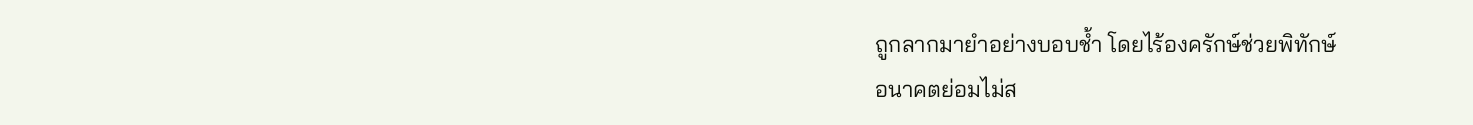ถูกลากมายำอย่างบอบช้ำ โดยไร้องครักษ์ช่วยพิทักษ์
อนาคตย่อมไม่ส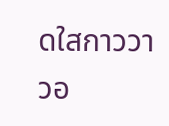ดใสกาววาวอ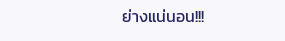ย่างแน่นอน!!!